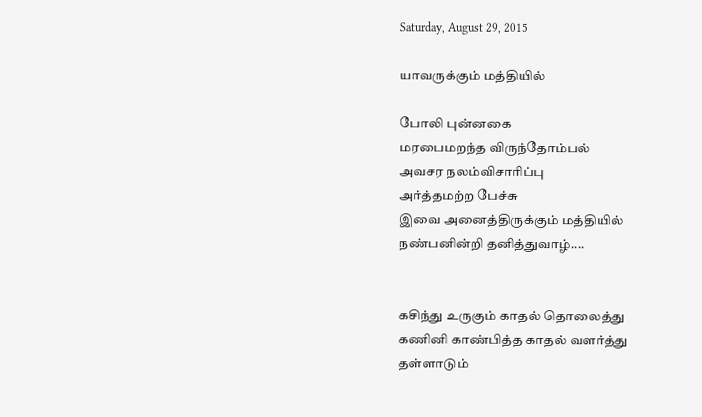Saturday, August 29, 2015

யாவருக்கும் மத்தியில்

போலி புன்னகை
மரபைமறந்த விருந்தோம்பல்
அவசர நலம்விசாரிப்பு
அர்த்தமற்ற பேச்சு
இவை அனைத்திருக்கும் மத்தியில்
நண்பனின்றி தனித்துவாழ்....


கசிந்து உருகும் காதல் தொலைத்து
கணினி காண்பித்த காதல் வளர்த்து
தள்ளாடும்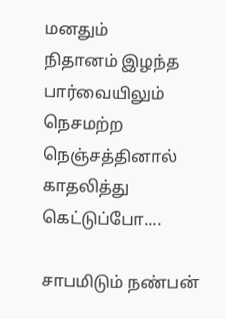மனதும்
நிதானம் இழந்த பார்வையிலும்
நெசமற்ற நெஞ்சத்தினால்
காதலித்து கெட்டுப்போ....

சாபமிடும் நண்பன்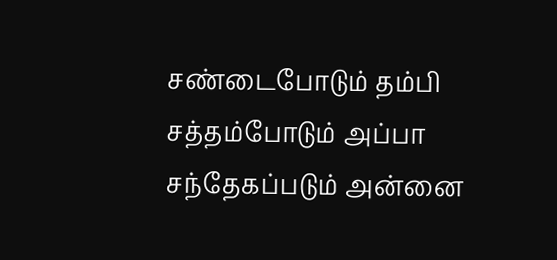சண்டைபோடும் தம்பி
சத்தம்போடும் அப்பா
சந்தேகப்படும் அன்னை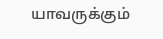யாவருக்கும்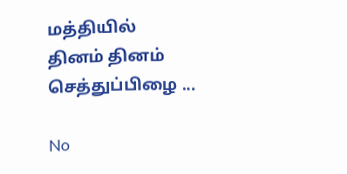மத்தியில்
தினம் தினம் செத்துப்பிழை ...

No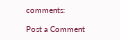comments:

Post a Comment